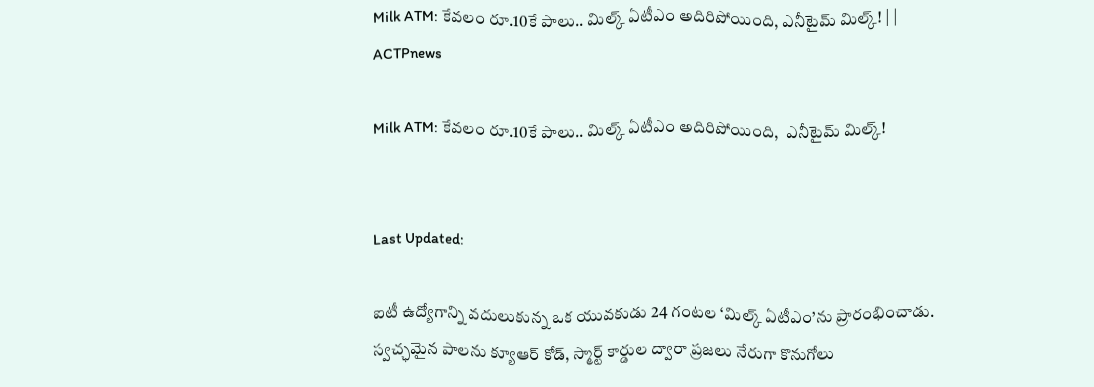Milk ATM: కేవలం రూ.10కే పాలు.. మిల్క్ ఏటీఎం అదిరిపోయింది, ఎనీటైమ్ మిల్క్! | | ACTPnews

Milk ATM: కేవలం రూ.10కే పాలు.. మిల్క్ ఏటీఎం అదిరిపోయింది,  ఎనీటైమ్ మిల్క్!


Last Updated:

ఐటీ ఉద్యోగాన్ని వదులుకున్న ఒక యువకుడు 24 గంటల ‘మిల్క్ ఏటీఎం’ను ప్రారంభించాడు. స్వచ్ఛమైన పాలను క్యూఆర్ కోడ్, స్మార్ట్ కార్డుల ద్వారా ప్రజలు నేరుగా కొనుగోలు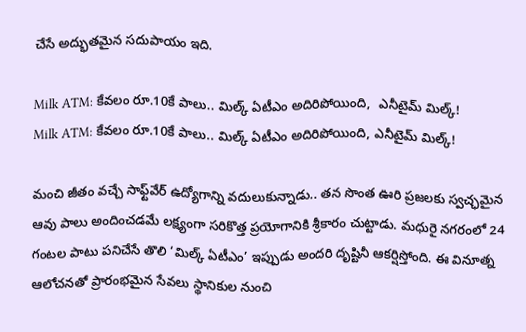చేసే అద్భుతమైన సదుపాయం ఇది.

Milk ATM: కేవలం రూ.10కే పాలు.. మిల్క్ ఏటీఎం అదిరిపోయింది,  ఎనీటైమ్ మిల్క్!
Milk ATM: కేవలం రూ.10కే పాలు.. మిల్క్ ఏటీఎం అదిరిపోయింది, ఎనీటైమ్ మిల్క్!

మంచి జీతం వచ్చే సాఫ్ట్‌వేర్ ఉద్యోగాన్ని వదులుకున్నాడు.. తన సొంత ఊరి ప్రజలకు స్వచ్ఛమైన ఆవు పాలు అందించడమే లక్ష్యంగా సరికొత్త ప్రయోగానికి శ్రీకారం చుట్టాడు. మధురై నగరంలో 24 గంటల పాటు పనిచేసే తొలి ‘మిల్క్ ఏటీఎం’ ఇప్పుడు అందరి దృష్టినీ ఆకర్షిస్తోంది. ఈ వినూత్న ఆలోచనతో ప్రారంభమైన సేవలు స్థానికుల నుంచి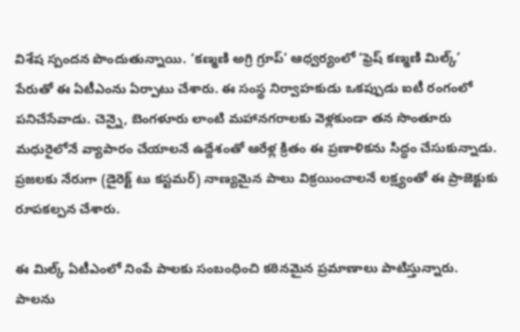విశేష స్పందన పొందుతున్నాయి. ‘కణ్మణి అగ్రి గ్రూప్’ ఆధ్వర్యంలో ‘ఫ్రెష్ కణ్మణి మిల్క్’ పేరుతో ఈ ఏటీఎంను ఏర్పాటు చేశారు. ఈ సంస్థ నిర్వాహకుడు ఒకప్పుడు ఐటీ రంగంలో పనిచేసేవాడు. చెన్నై, బెంగళూరు లాంటి మహానగరాలకు వెళ్లకుండా తన సొంతూరు మధురైలోనే వ్యాపారం చేయాలనే ఉద్దేశంతో ఆరేళ్ల క్రితం ఈ ప్రణాళికను సిద్ధం చేసుకున్నాడు. ప్రజలకు నేరుగా (డైరెక్ట్ టు కస్టమర్) నాణ్యమైన పాలు విక్రయించాలనే లక్ష్యంతో ఈ ప్రాజెక్టుకు రూపకల్పన చేశారు.

ఈ మిల్క్ ఏటీఎంలో నింపే పాలకు సంబంధించి కఠినమైన ప్రమాణాలు పాటిస్తున్నారు. పాలను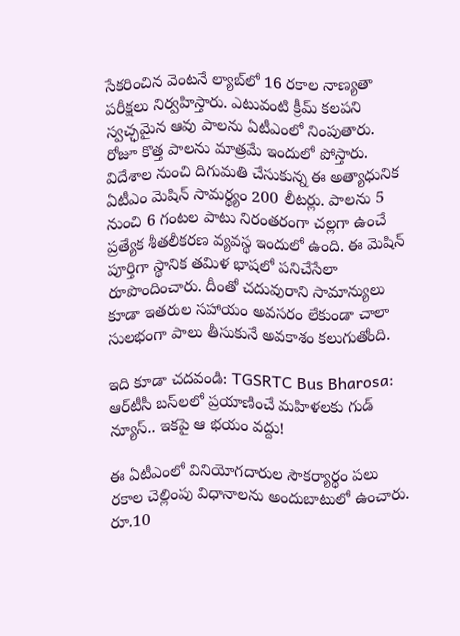సేకరించిన వెంటనే ల్యాబ్‌లో 16 రకాల నాణ్యతా పరీక్షలు నిర్వహిస్తారు. ఎటువంటి క్రీమ్ కలపని స్వచ్ఛమైన ఆవు పాలను ఏటీఎంలో నింపుతారు. రోజూ కొత్త పాలను మాత్రమే ఇందులో పోస్తారు. విదేశాల నుంచి దిగుమతి చేసుకున్న ఈ అత్యాధునిక ఏటీఎం మెషిన్ సామర్థ్యం 200 లీటర్లు. పాలను 5 నుంచి 6 గంటల పాటు నిరంతరంగా చల్లగా ఉంచే ప్రత్యేక శీతలీకరణ వ్యవస్థ ఇందులో ఉంది. ఈ మెషిన్ పూర్తిగా స్థానిక తమిళ భాషలో పనిచేసేలా రూపొందించారు. దీంతో చదువురాని సామాన్యులు కూడా ఇతరుల సహాయం అవసరం లేకుండా చాలా సులభంగా పాలు తీసుకునే అవకాశం కలుగుతోంది.

ఇది కూడా చదవండి: TGSRTC Bus Bharosa: ఆర్‌టీసీ బస్‌లలో ప్రయాణించే మహిళలకు గుడ్ న్యూస్.. ఇకపై ఆ భయం వద్దు!

ఈ ఏటీఎంలో వినియోగదారుల సౌకర్యార్థం పలు రకాల చెల్లింపు విధానాలను అందుబాటులో ఉంచారు. రూ.10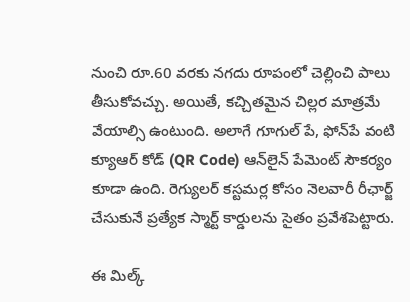నుంచి రూ.60 వరకు నగదు రూపంలో చెల్లించి పాలు తీసుకోవచ్చు. అయితే, కచ్చితమైన చిల్లర మాత్రమే వేయాల్సి ఉంటుంది. అలాగే గూగుల్ పే, ఫోన్‌పే వంటి క్యూఆర్ కోడ్ (QR Code) ఆన్‌లైన్ పేమెంట్ సౌకర్యం కూడా ఉంది. రెగ్యులర్ కస్టమర్ల కోసం నెలవారీ రీఛార్జ్ చేసుకునే ప్రత్యేక స్మార్ట్ కార్డులను సైతం ప్రవేశపెట్టారు.

ఈ మిల్క్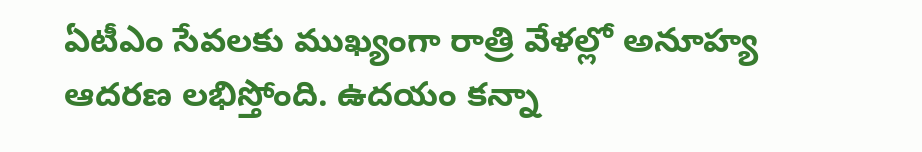ఏటీఎం సేవలకు ముఖ్యంగా రాత్రి వేళల్లో అనూహ్య ఆదరణ లభిస్తోంది. ఉదయం కన్నా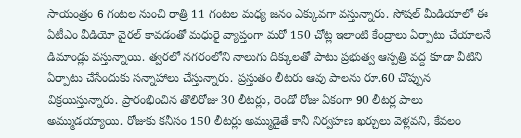సాయంత్రం 6 గంటల నుంచి రాత్రి 11 గంటల మధ్య జనం ఎక్కువగా వస్తున్నారు. సోషల్ మీడియాలో ఈ ఏటీఎం వీడియో వైరల్ కావడంతో మధురై వ్యాప్తంగా మరో 150 చోట్ల ఇలాంటి కేంద్రాలు ఏర్పాటు చేయాలనే డిమాండ్లు వస్తున్నాయి. త్వరలో నగరంలోని నాలుగు దిక్కులతో పాటు ప్రభుత్వ ఆస్పత్రి వద్ద కూడా వీటిని ఏర్పాటు చేసేందుకు సన్నాహాలు చేస్తున్నారు. ప్రస్తుతం లీటరు ఆవు పాలను రూ.60 చొప్పున విక్రయిస్తున్నారు. ప్రారంభించిన తొలిరోజు 30 లీటర్లు, రెండో రోజు ఏకంగా 90 లీటర్ల పాలు అమ్ముడయ్యాయి. రోజుకు కనీసం 150 లీటర్లు అమ్ముడైతే కానీ నిర్వహణ ఖర్చులు వెళ్లవని, కేవలం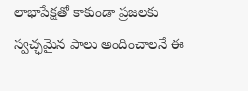లాభాపేక్షతో కాకుండా ప్రజలకు స్వచ్ఛమైన పాలు అందించాలనే ఈ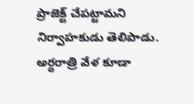ప్రాజెక్ట్ చేపట్టామని నిర్వాహకుడు తెలిపాడు. అర్ధరాత్రి వేళ కూడా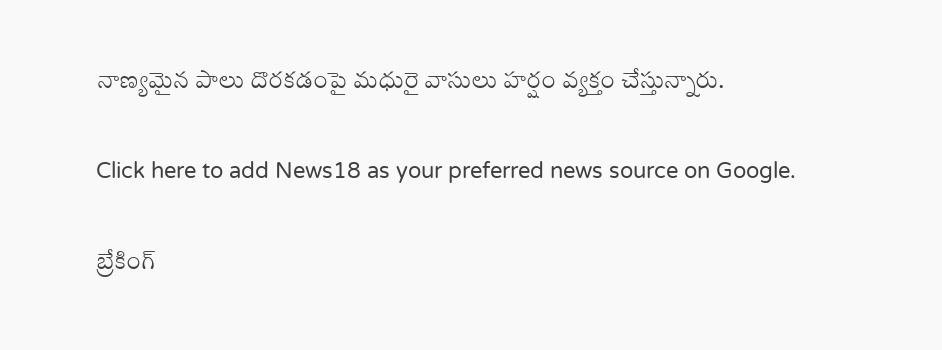నాణ్యమైన పాలు దొరకడంపై మధురై వాసులు హర్షం వ్యక్తం చేస్తున్నారు.

Click here to add News18 as your preferred news source on Google.

బ్రేకింగ్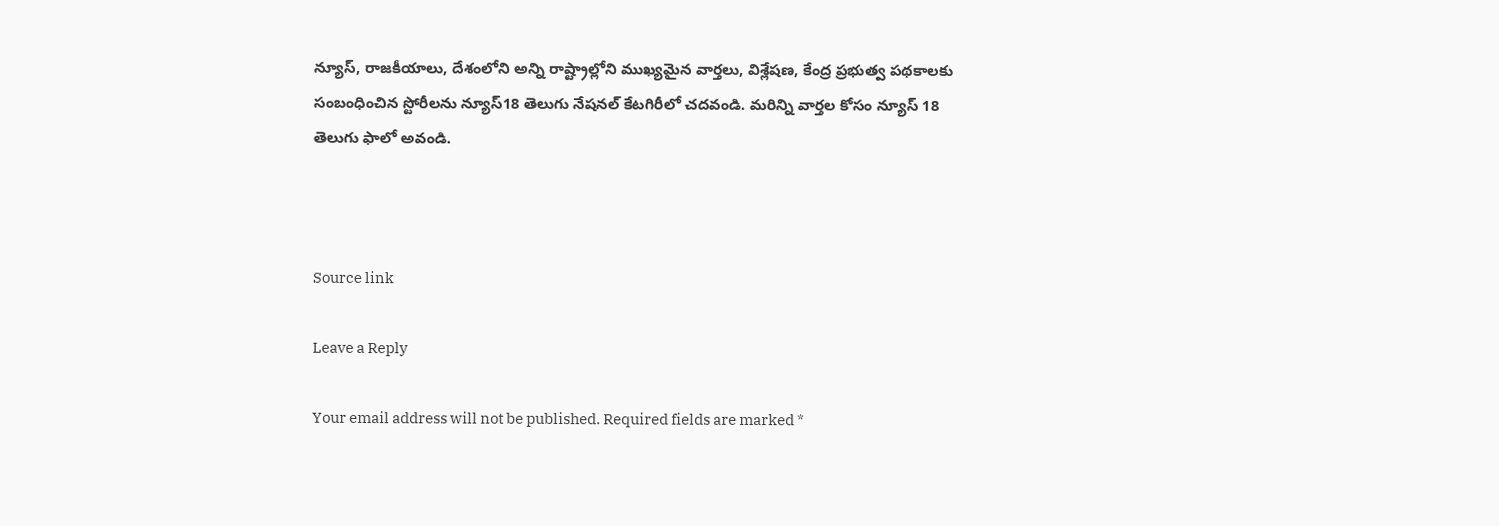న్యూస్, రాజకీయాలు, దేశంలోని అన్ని రాష్ట్రాల్లోని ముఖ్యమైన వార్తలు, విశ్లేషణ, కేంద్ర ప్రభుత్వ పథకాలకు సంబంధించిన స్టోరీలను న్యూస్18 తెలుగు నేషనల్ కేటగిరీలో చదవండి. మరిన్ని వార్తల కోసం న్యూస్ 18 తెలుగు ఫాలో అవండి.



Source link

Leave a Reply

Your email address will not be published. Required fields are marked *